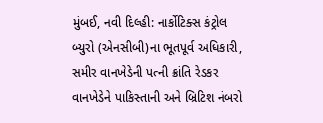મુંબઈ, નવી દિલ્હી: નાર્કોટિક્સ કંટ્રોલ બ્યુરો (એનસીબી)ના ભૂતપૂર્વ અધિકારી, સમીર વાનખેડેની પત્ની ક્રાંતિ રેડકર વાનખેડેને પાકિસ્તાની અને બ્રિટિશ નંબરો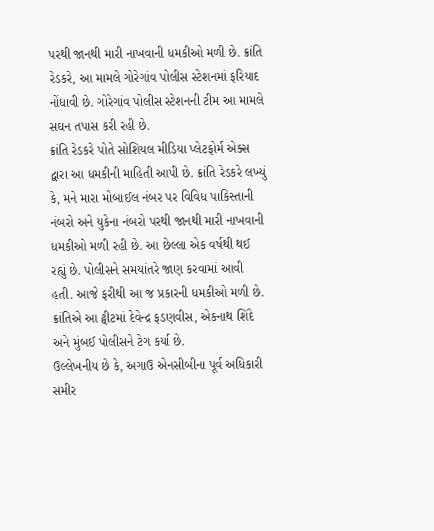પરથી જાનથી મારી નાખવાની ધમકીઓ મળી છે. ક્રાંતિ રેડકરે, આ મામલે ગોરેગાંવ પોલીસ સ્ટેશનમાં ફરિયાદ નોંધાવી છે. ગોરેગાંવ પોલીસ સ્ટેશનની ટીમ આ મામલે સઘન તપાસ કરી રહી છે.
ક્રાંતિ રેડકરે પોતે સોશિયલ મીડિયા પ્લેટફોર્મ એક્સ દ્વારા આ ધમકીની માહિતી આપી છે. ક્રાંતિ રેડકરે લખ્યું કે, મને મારા મોબાઈલ નંબર પર વિવિધ પાકિસ્તાની નંબરો અને યુકેના નંબરો પરથી જાનથી મારી નાખવાની ધમકીઓ મળી રહી છે. આ છેલ્લા એક વર્ષથી થઈ રહ્યું છે. પોલીસને સમયાંતરે જાણ કરવામાં આવી હતી. આજે ફરીથી આ જ પ્રકારની ધમકીઓ મળી છે. ક્રાંતિએ આ ટ્વીટમાં દેવેન્દ્ર ફડણવીસ, એકનાથ શિંદે અને મુંબઈ પોલીસને ટેગ કર્યા છે.
ઉલ્લેખનીય છે કે, અગાઉ એનસીબીના પૂર્વ અધિકારી સમીર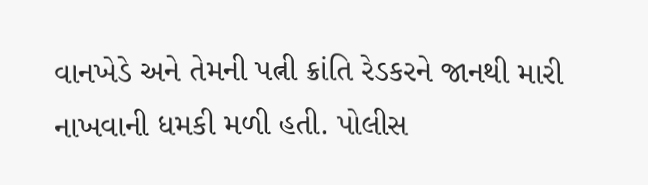વાનખેડે અને તેમની પત્ની ક્રાંતિ રેડકરને જાનથી મારી નાખવાની ધમકી મળી હતી. પોલીસ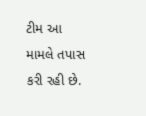ટીમ આ મામલે તપાસ કરી રહી છે.